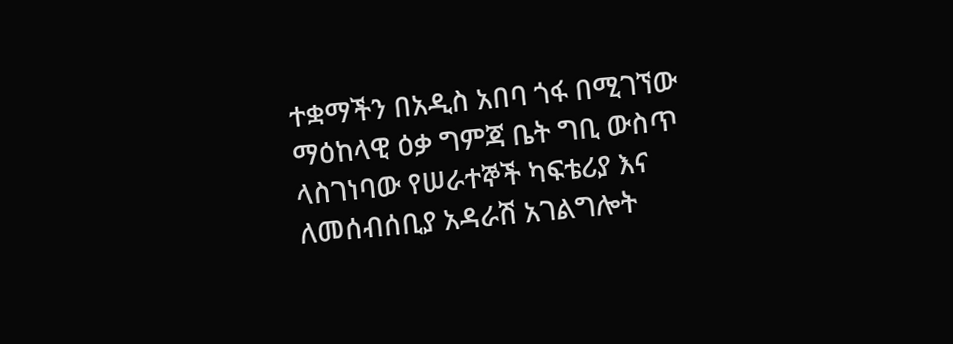ተቋማችን በአዲስ አበባ ጎፋ በሚገኘው ማዕከላዊ ዕቃ ግምጃ ቤት ግቢ ውስጥ ላስገነባው የሠራተኞች ካፍቴሪያ እና ለመሰብሰቢያ አዳራሽ አገልግሎት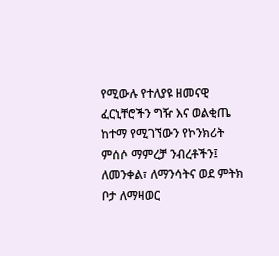የሚውሉ የተለያዩ ዘመናዊ ፈርኒቸሮችን ግዥ እና ወልቂጤ ከተማ የሚገኘውን የኮንክሪት ምሰሶ ማምረቻ ንብረቶችን፤ ለመንቀል፣ ለማንሳትና ወደ ምትክ ቦታ ለማዛወር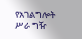የአገልግሎት ሥራ ግዥ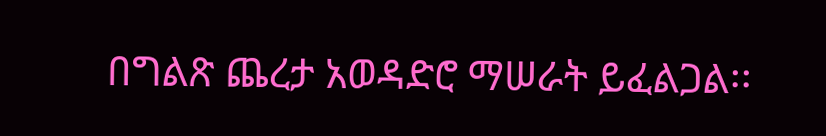በግልጽ ጨረታ አወዳድሮ ማሠራት ይፈልጋል፡፡